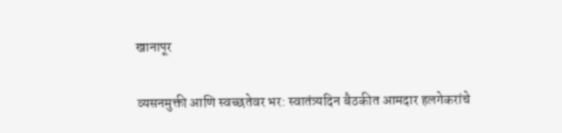खानापूर

व्यसनमुक्ती आणि स्वच्छतेवर भर: स्वातंत्र्यदिन बैठकीत आमदार हलगेकरांचे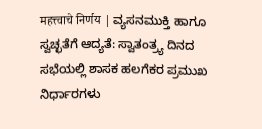महत्त्वाचे निर्णय | ವ್ಯಸನಮುಕ್ತಿ ಹಾಗೂ ಸ್ವಚ್ಛತೆಗೆ ಆದ್ಯತೆ: ಸ್ವಾತಂತ್ರ್ಯ ದಿನದ ಸಭೆಯಲ್ಲಿ ಶಾಸಕ ಹಲಗೆಕರ ಪ್ರಮುಖ ನಿರ್ಧಾರಗಳು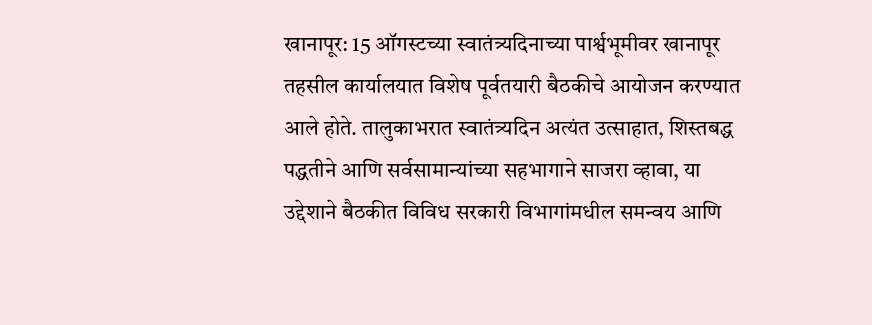खानापूर: 15 ऑगस्टच्या स्वातंत्र्यदिनाच्या पार्श्वभूमीवर खानापूर तहसील कार्यालयात विशेष पूर्वतयारी बैठकीचे आयोजन करण्यात आले होते. तालुकाभरात स्वातंत्र्यदिन अत्यंत उत्साहात, शिस्तबद्ध पद्धतीने आणि सर्वसामान्यांच्या सहभागाने साजरा व्हावा, या उद्देशाने बैठकीत विविध सरकारी विभागांमधील समन्वय आणि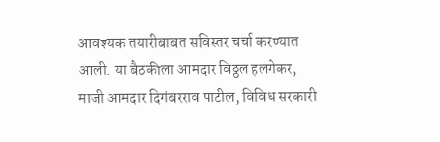आवश्यक तयारीबाबत सविस्तर चर्चा करण्यात आली. या बैठकीला आमदार विठ्ठल हलगेकर, माजी आमदार दिगंबरराव पाटील, विविध सरकारी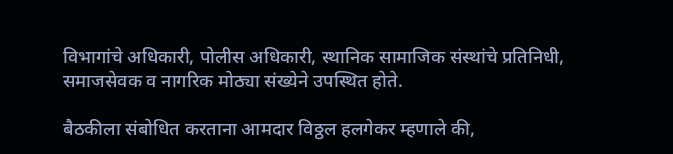विभागांचे अधिकारी, पोलीस अधिकारी, स्थानिक सामाजिक संस्थांचे प्रतिनिधी, समाजसेवक व नागरिक मोठ्या संख्येने उपस्थित होते.

बैठकीला संबोधित करताना आमदार विठ्ठल हलगेकर म्हणाले की,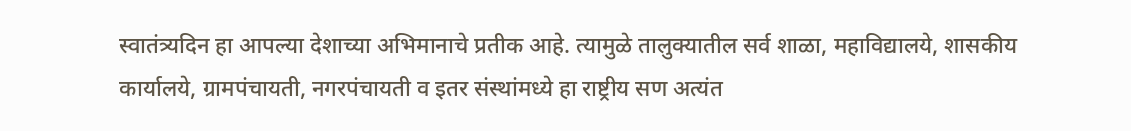स्वातंत्र्यदिन हा आपल्या देशाच्या अभिमानाचे प्रतीक आहे. त्यामुळे तालुक्यातील सर्व शाळा, महाविद्यालये, शासकीय कार्यालये, ग्रामपंचायती, नगरपंचायती व इतर संस्थांमध्ये हा राष्ट्रीय सण अत्यंत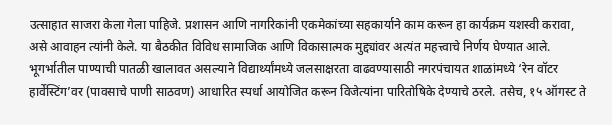उत्साहात साजरा केला गेला पाहिजे. प्रशासन आणि नागरिकांनी एकमेकांच्या सहकार्याने काम करून हा कार्यक्रम यशस्वी करावा, असे आवाहन त्यांनी केले. या बैठकीत विविध सामाजिक आणि विकासात्मक मुद्द्यांवर अत्यंत महत्त्वाचे निर्णय घेण्यात आले.
भूगर्भातील पाण्याची पातळी खालावत असल्याने विद्यार्थ्यांमध्ये जलसाक्षरता वाढवण्यासाठी नगरपंचायत शाळांमध्ये ‘रेन वॉटर हार्वेस्टिंग’वर (पावसाचे पाणी साठवण) आधारित स्पर्धा आयोजित करून विजेत्यांना पारितोषिके देण्याचे ठरले. तसेच, १५ ऑगस्ट ते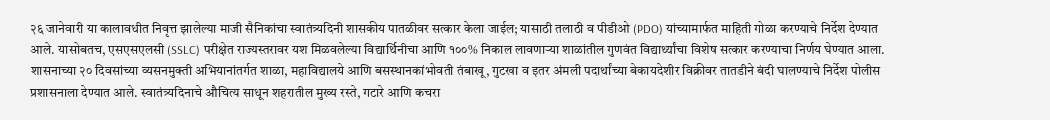२६ जानेवारी या कालावधीत निवृत्त झालेल्या माजी सैनिकांचा स्वातंत्र्यदिनी शासकीय पातळीवर सत्कार केला जाईल; यासाठी तलाठी व पीडीओ (PDO) यांच्यामार्फत माहिती गोळा करण्याचे निर्देश देण्यात आले. यासोबतच, एसएसएलसी (SSLC) परीक्षेत राज्यस्तरावर यश मिळवलेल्या विद्यार्थिनीचा आणि १००% निकाल लावणाऱ्या शाळांतील गुणवंत विद्यार्थ्यांचा विशेष सत्कार करण्याचा निर्णय घेण्यात आला.
शासनाच्या २० दिवसांच्या व्यसनमुक्ती अभियानांतर्गत शाळा, महाविद्यालये आणि बसस्थानकांभोवती तंबाखू, गुटखा व इतर अंमली पदार्थांच्या बेकायदेशीर विक्रीवर तातडीने बंदी घालण्याचे निर्देश पोलीस प्रशासनाला देण्यात आले. स्वातंत्र्यदिनाचे औचित्य साधून शहरातील मुख्य रस्ते, गटारे आणि कचरा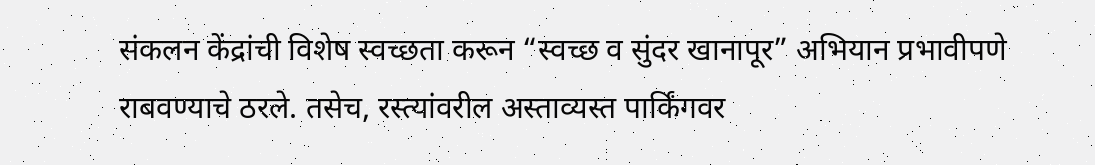संकलन केंद्रांची विशेष स्वच्छता करून “स्वच्छ व सुंदर खानापूर” अभियान प्रभावीपणे राबवण्याचे ठरले. तसेच, रस्त्यांवरील अस्ताव्यस्त पार्किंगवर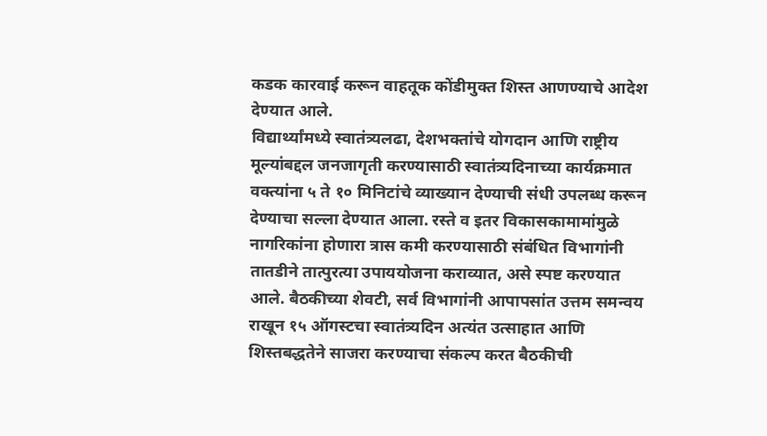कडक कारवाई करून वाहतूक कोंडीमुक्त शिस्त आणण्याचे आदेश देण्यात आले.
विद्यार्थ्यांमध्ये स्वातंत्र्यलढा, देशभक्तांचे योगदान आणि राष्ट्रीय मूल्यांबद्दल जनजागृती करण्यासाठी स्वातंत्र्यदिनाच्या कार्यक्रमात वक्त्यांना ५ ते १० मिनिटांचे व्याख्यान देण्याची संधी उपलब्ध करून देण्याचा सल्ला देण्यात आला. रस्ते व इतर विकासकामामांमुळे नागरिकांना होणारा त्रास कमी करण्यासाठी संबंधित विभागांनी तातडीने तात्पुरत्या उपाययोजना कराव्यात, असे स्पष्ट करण्यात आले. बैठकीच्या शेवटी, सर्व विभागांनी आपापसांत उत्तम समन्वय राखून १५ ऑगस्टचा स्वातंत्र्यदिन अत्यंत उत्साहात आणि शिस्तबद्धतेने साजरा करण्याचा संकल्प करत बैठकीची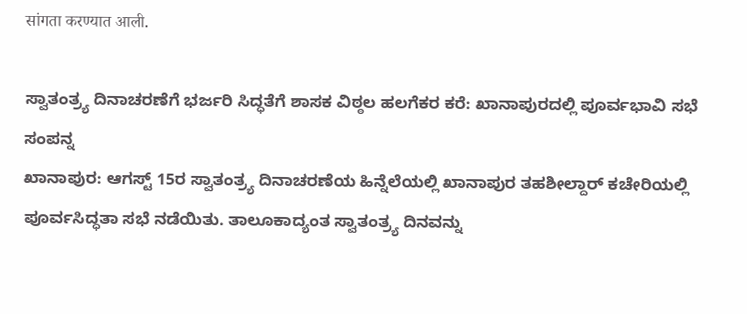सांगता करण्यात आली.

ಸ್ವಾತಂತ್ರ್ಯ ದಿನಾಚರಣೆಗೆ ಭರ್ಜರಿ ಸಿದ್ಧತೆಗೆ ಶಾಸಕ ವಿಠ್ಠಲ ಹಲಗೆಕರ ಕರೆ: ಖಾನಾಪುರದಲ್ಲಿ ಪೂರ್ವಭಾವಿ ಸಭೆ ಸಂಪನ್ನ
ಖಾನಾಪುರ: ಆಗಸ್ಟ್ 15ರ ಸ್ವಾತಂತ್ರ್ಯ ದಿನಾಚರಣೆಯ ಹಿನ್ನೆಲೆಯಲ್ಲಿ ಖಾನಾಪುರ ತಹಶೀಲ್ದಾರ್ ಕಚೇರಿಯಲ್ಲಿ ಪೂರ್ವಸಿದ್ಧತಾ ಸಭೆ ನಡೆಯಿತು. ತಾಲೂಕಾದ್ಯಂತ ಸ್ವಾತಂತ್ರ್ಯ ದಿನವನ್ನು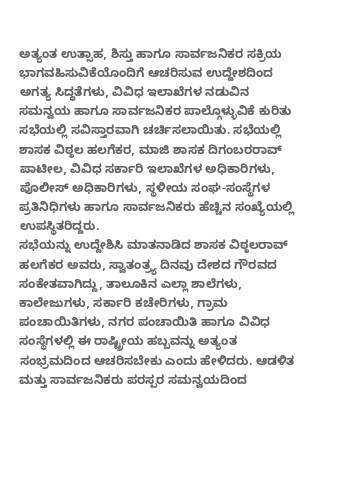ಅತ್ಯಂತ ಉತ್ಸಾಹ, ಶಿಸ್ತು ಹಾಗೂ ಸಾರ್ವಜನಿಕರ ಸಕ್ರಿಯ ಭಾಗವಹಿಸುವಿಕೆಯೊಂದಿಗೆ ಆಚರಿಸುವ ಉದ್ದೇಶದಿಂದ ಅಗತ್ಯ ಸಿದ್ಧತೆಗಳು, ವಿವಿಧ ಇಲಾಖೆಗಳ ನಡುವಿನ ಸಮನ್ವಯ ಹಾಗೂ ಸಾರ್ವಜನಿಕರ ಪಾಲ್ಗೊಳ್ಳುವಿಕೆ ಕುರಿತು ಸಭೆಯಲ್ಲಿ ಸವಿಸ್ತಾರವಾಗಿ ಚರ್ಚಿಸಲಾಯಿತು. ಸಭೆಯಲ್ಲಿ ಶಾಸಕ ವಿಠ್ಠಲ ಹಲಗೆಕರ, ಮಾಜಿ ಶಾಸಕ ದಿಗಂಬರರಾವ್ ಪಾಟೀಲ, ವಿವಿಧ ಸರ್ಕಾರಿ ಇಲಾಖೆಗಳ ಅಧಿಕಾರಿಗಳು, ಪೊಲೀಸ್ ಅಧಿಕಾರಿಗಳು, ಸ್ಥಳೀಯ ಸಂಘ-ಸಂಸ್ಥೆಗಳ ಪ್ರತಿನಿಧಿಗಳು ಹಾಗೂ ಸಾರ್ವಜನಿಕರು ಹೆಚ್ಚಿನ ಸಂಖ್ಯೆಯಲ್ಲಿ ಉಪಸ್ಥಿತರಿದ್ದರು.
ಸಭೆಯನ್ನು ಉದ್ದೇಶಿಸಿ ಮಾತನಾಡಿದ ಶಾಸಕ ವಿಠ್ಠಲರಾವ್ ಹಲಗೆಕರ ಅವರು, ಸ್ವಾತಂತ್ರ್ಯ ದಿನವು ದೇಶದ ಗೌರವದ ಸಂಕೇತವಾಗಿದ್ದು, ತಾಲೂಕಿನ ಎಲ್ಲಾ ಶಾಲೆಗಳು, ಕಾಲೇಜುಗಳು, ಸರ್ಕಾರಿ ಕಚೇರಿಗಳು, ಗ್ರಾಮ ಪಂಚಾಯಿತಿಗಳು, ನಗರ ಪಂಚಾಯಿತಿ ಹಾಗೂ ವಿವಿಧ ಸಂಸ್ಥೆಗಳಲ್ಲಿ ಈ ರಾಷ್ಟ್ರೀಯ ಹಬ್ಬವನ್ನು ಅತ್ಯಂತ ಸಂಭ್ರಮದಿಂದ ಆಚರಿಸಬೇಕು ಎಂದು ಹೇಳಿದರು. ಆಡಳಿತ ಮತ್ತು ಸಾರ್ವಜನಿಕರು ಪರಸ್ಪರ ಸಮನ್ವಯದಿಂದ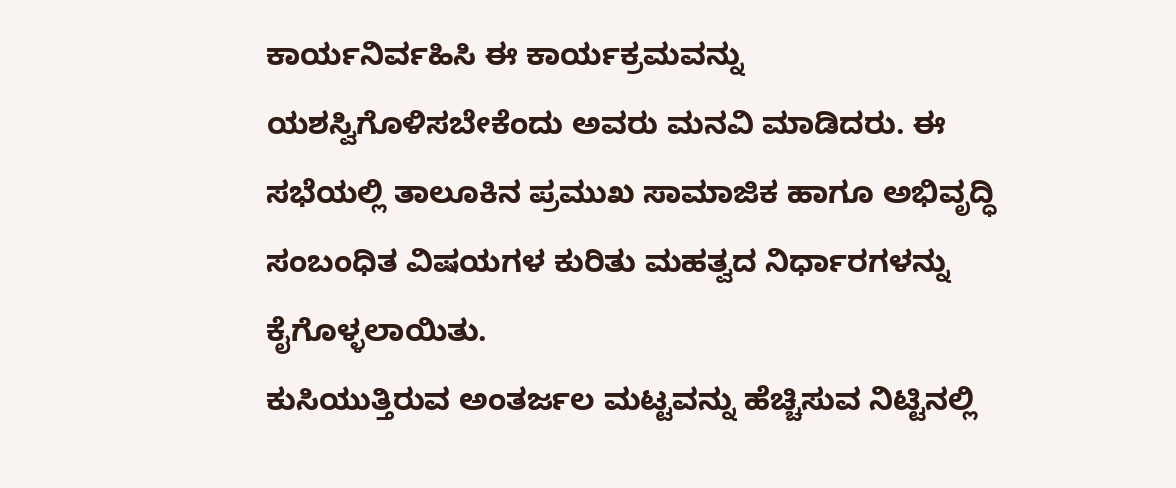ಕಾರ್ಯನಿರ್ವಹಿಸಿ ಈ ಕಾರ್ಯಕ್ರಮವನ್ನು ಯಶಸ್ವಿಗೊಳಿಸಬೇಕೆಂದು ಅವರು ಮನವಿ ಮಾಡಿದರು. ಈ ಸಭೆಯಲ್ಲಿ ತಾಲೂಕಿನ ಪ್ರಮುಖ ಸಾಮಾಜಿಕ ಹಾಗೂ ಅಭಿವೃದ್ಧಿ ಸಂಬಂಧಿತ ವಿಷಯಗಳ ಕುರಿತು ಮಹತ್ವದ ನಿರ್ಧಾರಗಳನ್ನು ಕೈಗೊಳ್ಳಲಾಯಿತು.
ಕುಸಿಯುತ್ತಿರುವ ಅಂತರ್ಜಲ ಮಟ್ಟವನ್ನು ಹೆಚ್ಚಿಸುವ ನಿಟ್ಟಿನಲ್ಲಿ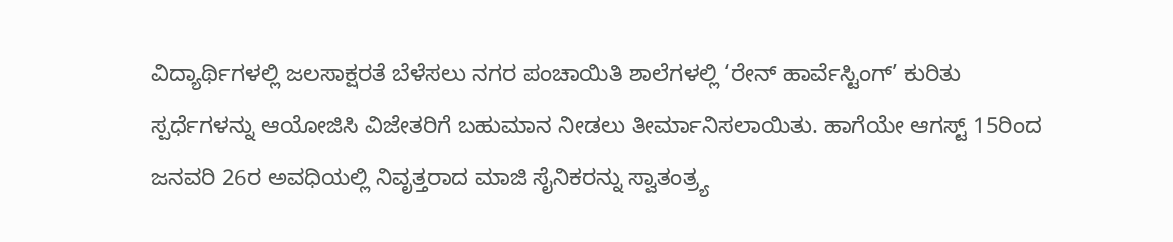ವಿದ್ಯಾರ್ಥಿಗಳಲ್ಲಿ ಜಲಸಾಕ್ಷರತೆ ಬೆಳೆಸಲು ನಗರ ಪಂಚಾಯಿತಿ ಶಾಲೆಗಳಲ್ಲಿ ‘ರೇನ್ ಹಾರ್ವೆಸ್ಟಿಂಗ್’ ಕುರಿತು ಸ್ಪರ್ಧೆಗಳನ್ನು ಆಯೋಜಿಸಿ ವಿಜೇತರಿಗೆ ಬಹುಮಾನ ನೀಡಲು ತೀರ್ಮಾನಿಸಲಾಯಿತು. ಹಾಗೆಯೇ ಆಗಸ್ಟ್ 15ರಿಂದ ಜನವರಿ 26ರ ಅವಧಿಯಲ್ಲಿ ನಿವೃತ್ತರಾದ ಮಾಜಿ ಸೈನಿಕರನ್ನು ಸ್ವಾತಂತ್ರ್ಯ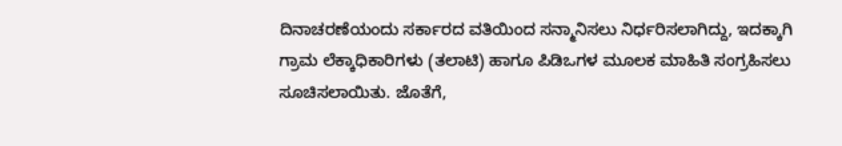ದಿನಾಚರಣೆಯಂದು ಸರ್ಕಾರದ ವತಿಯಿಂದ ಸನ್ಮಾನಿಸಲು ನಿರ್ಧರಿಸಲಾಗಿದ್ದು, ಇದಕ್ಕಾಗಿ ಗ್ರಾಮ ಲೆಕ್ಕಾಧಿಕಾರಿಗಳು (ತಲಾಟಿ) ಹಾಗೂ ಪಿಡಿಒಗಳ ಮೂಲಕ ಮಾಹಿತಿ ಸಂಗ್ರಹಿಸಲು ಸೂಚಿಸಲಾಯಿತು. ಜೊತೆಗೆ,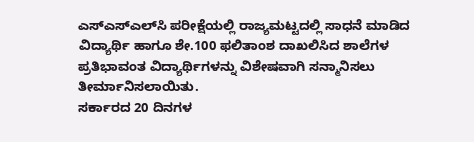ಎಸ್‌ಎಸ್‌ಎಲ್‌ಸಿ ಪರೀಕ್ಷೆಯಲ್ಲಿ ರಾಜ್ಯಮಟ್ಟದಲ್ಲಿ ಸಾಧನೆ ಮಾಡಿದ ವಿದ್ಯಾರ್ಥಿ ಹಾಗೂ ಶೇ.100 ಫಲಿತಾಂಶ ದಾಖಲಿಸಿದ ಶಾಲೆಗಳ ಪ್ರತಿಭಾವಂತ ವಿದ್ಯಾರ್ಥಿಗಳನ್ನು ವಿಶೇಷವಾಗಿ ಸನ್ಮಾನಿಸಲು ತೀರ್ಮಾನಿಸಲಾಯಿತು.
ಸರ್ಕಾರದ 20 ದಿನಗಳ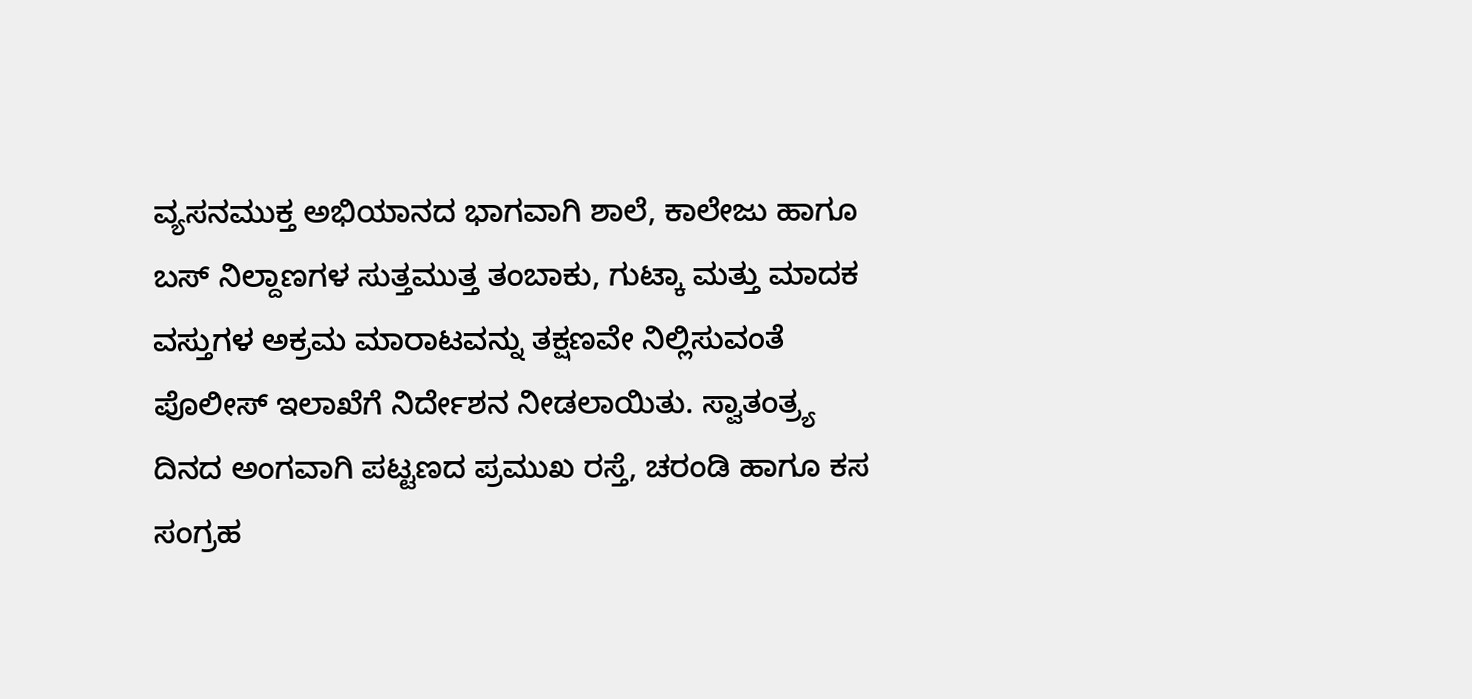ವ್ಯಸನಮುಕ್ತ ಅಭಿಯಾನದ ಭಾಗವಾಗಿ ಶಾಲೆ, ಕಾಲೇಜು ಹಾಗೂ ಬಸ್ ನಿಲ್ದಾಣಗಳ ಸುತ್ತಮುತ್ತ ತಂಬಾಕು, ಗುಟ್ಕಾ ಮತ್ತು ಮಾದಕ ವಸ್ತುಗಳ ಅಕ್ರಮ ಮಾರಾಟವನ್ನು ತಕ್ಷಣವೇ ನಿಲ್ಲಿಸುವಂತೆ ಪೊಲೀಸ್ ಇಲಾಖೆಗೆ ನಿರ್ದೇಶನ ನೀಡಲಾಯಿತು. ಸ್ವಾತಂತ್ರ್ಯ ದಿನದ ಅಂಗವಾಗಿ ಪಟ್ಟಣದ ಪ್ರಮುಖ ರಸ್ತೆ, ಚರಂಡಿ ಹಾಗೂ ಕಸ ಸಂಗ್ರಹ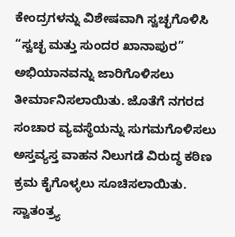ಕೇಂದ್ರಗಳನ್ನು ವಿಶೇಷವಾಗಿ ಸ್ವಚ್ಛಗೊಳಿಸಿ “ಸ್ವಚ್ಛ ಮತ್ತು ಸುಂದರ ಖಾನಾಪುರ” ಅಭಿಯಾನವನ್ನು ಜಾರಿಗೊಳಿಸಲು ತೀರ್ಮಾನಿಸಲಾಯಿತು. ಜೊತೆಗೆ ನಗರದ ಸಂಚಾರ ವ್ಯವಸ್ಥೆಯನ್ನು ಸುಗಮಗೊಳಿಸಲು ಅಸ್ತವ್ಯಸ್ತ ವಾಹನ ನಿಲುಗಡೆ ವಿರುದ್ಧ ಕಠಿಣ ಕ್ರಮ ಕೈಗೊಳ್ಳಲು ಸೂಚಿಸಲಾಯಿತು.
ಸ್ವಾತಂತ್ರ್ಯ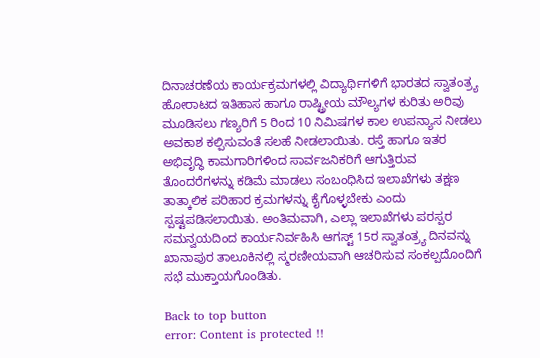ದಿನಾಚರಣೆಯ ಕಾರ್ಯಕ್ರಮಗಳಲ್ಲಿ ವಿದ್ಯಾರ್ಥಿಗಳಿಗೆ ಭಾರತದ ಸ್ವಾತಂತ್ರ್ಯ ಹೋರಾಟದ ಇತಿಹಾಸ ಹಾಗೂ ರಾಷ್ಟ್ರೀಯ ಮೌಲ್ಯಗಳ ಕುರಿತು ಅರಿವು ಮೂಡಿಸಲು ಗಣ್ಯರಿಗೆ 5 ರಿಂದ 10 ನಿಮಿಷಗಳ ಕಾಲ ಉಪನ್ಯಾಸ ನೀಡಲು ಅವಕಾಶ ಕಲ್ಪಿಸುವಂತೆ ಸಲಹೆ ನೀಡಲಾಯಿತು. ರಸ್ತೆ ಹಾಗೂ ಇತರ ಅಭಿವೃದ್ಧಿ ಕಾಮಗಾರಿಗಳಿಂದ ಸಾರ್ವಜನಿಕರಿಗೆ ಆಗುತ್ತಿರುವ ತೊಂದರೆಗಳನ್ನು ಕಡಿಮೆ ಮಾಡಲು ಸಂಬಂಧಿಸಿದ ಇಲಾಖೆಗಳು ತಕ್ಷಣ ತಾತ್ಕಾಲಿಕ ಪರಿಹಾರ ಕ್ರಮಗಳನ್ನು ಕೈಗೊಳ್ಳಬೇಕು ಎಂದು ಸ್ಪಷ್ಟಪಡಿಸಲಾಯಿತು. ಅಂತಿಮವಾಗಿ, ಎಲ್ಲಾ ಇಲಾಖೆಗಳು ಪರಸ್ಪರ ಸಮನ್ವಯದಿಂದ ಕಾರ್ಯನಿರ್ವಹಿಸಿ ಆಗಸ್ಟ್ 15ರ ಸ್ವಾತಂತ್ರ್ಯ ದಿನವನ್ನು ಖಾನಾಪುರ ತಾಲೂಕಿನಲ್ಲಿ ಸ್ಮರಣೀಯವಾಗಿ ಆಚರಿಸುವ ಸಂಕಲ್ಪದೊಂದಿಗೆ ಸಭೆ ಮುಕ್ತಾಯಗೊಂಡಿತು.

Back to top button
error: Content is protected !!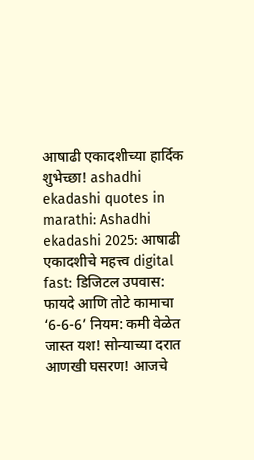आषाढी एकादशीच्या हार्दिक शुभेच्छा! ashadhi ekadashi quotes in marathi: Ashadhi ekadashi 2025: आषाढी एकादशीचे महत्त्व digital fast: डिजिटल उपवास: फायदे आणि तोटे कामाचा ‘6-6-6’ नियम: कमी वेळेत जास्त यश! सोन्याच्या दरात आणखी घसरण! आजचे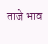ताजे भाव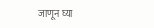जाणून घ्या